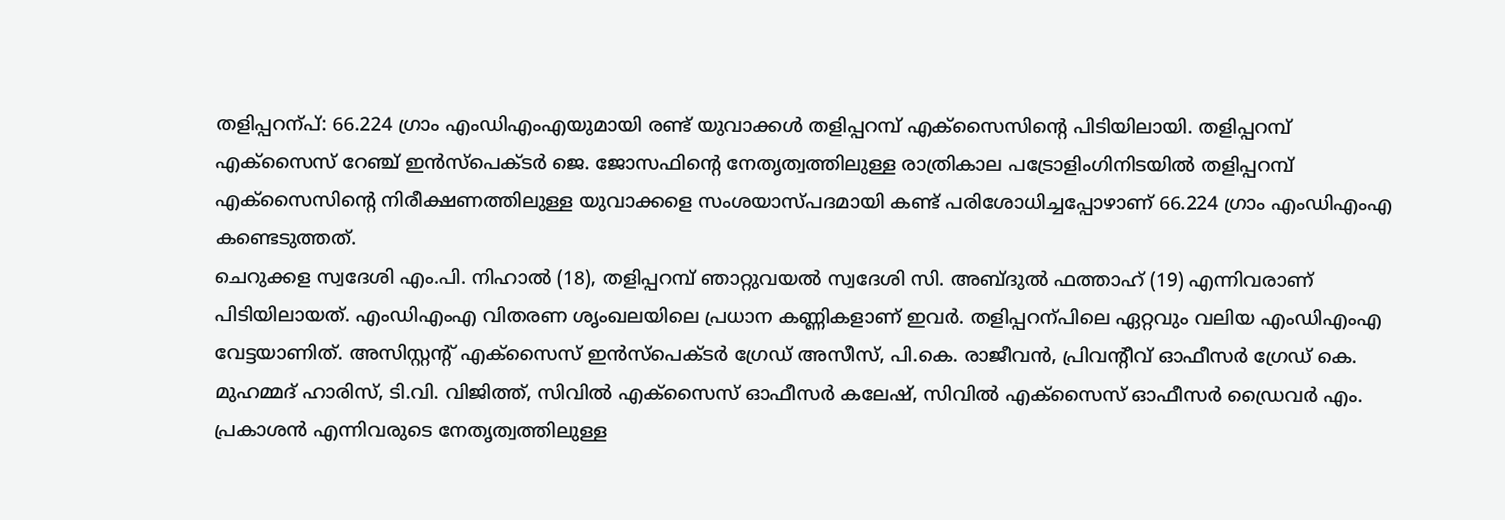തളിപ്പറന്പ്: 66.224 ഗ്രാം എംഡിഎംഎയുമായി രണ്ട് യുവാക്കൾ തളിപ്പറമ്പ് എക്സൈസിന്റെ പിടിയിലായി. തളിപ്പറമ്പ് എക്സൈസ് റേഞ്ച് ഇൻസ്പെക്ടർ ജെ. ജോസഫിന്റെ നേതൃത്വത്തിലുള്ള രാത്രികാല പട്രോളിംഗിനിടയിൽ തളിപ്പറമ്പ് എക്സൈസിന്റെ നിരീക്ഷണത്തിലുള്ള യുവാക്കളെ സംശയാസ്പദമായി കണ്ട് പരിശോധിച്ചപ്പോഴാണ് 66.224 ഗ്രാം എംഡിഎംഎ കണ്ടെടുത്തത്.
ചെറുക്കള സ്വദേശി എം.പി. നിഹാൽ (18), തളിപ്പറമ്പ് ഞാറ്റുവയൽ സ്വദേശി സി. അബ്ദുൽ ഫത്താഹ് (19) എന്നിവരാണ് പിടിയിലായത്. എംഡിഎംഎ വിതരണ ശൃംഖലയിലെ പ്രധാന കണ്ണികളാണ് ഇവർ. തളിപ്പറന്പിലെ ഏറ്റവും വലിയ എംഡിഎംഎ വേട്ടയാണിത്. അസിസ്റ്റന്റ് എക്സൈസ് ഇൻസ്പെക്ടർ ഗ്രേഡ് അസീസ്, പി.കെ. രാജീവൻ, പ്രിവന്റീവ് ഓഫീസർ ഗ്രേഡ് കെ. മുഹമ്മദ് ഹാരിസ്, ടി.വി. വിജിത്ത്, സിവിൽ എക്സൈസ് ഓഫീസർ കലേഷ്, സിവിൽ എക്സൈസ് ഓഫീസർ ഡ്രൈവർ എം. പ്രകാശൻ എന്നിവരുടെ നേതൃത്വത്തിലുള്ള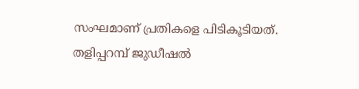സംഘമാണ് പ്രതികളെ പിടികൂടിയത്.
തളിപ്പറമ്പ് ജുഡീഷൽ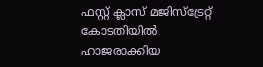ഫസ്റ്റ് ക്ലാസ് മജിസ്ട്രേറ്റ് കോടതിയിൽ ഹാജരാക്കിയ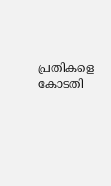പ്രതികളെ കോടതി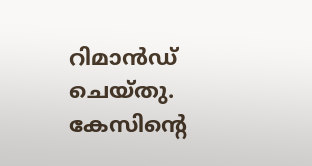റിമാൻഡ് ചെയ്തു. കേസിന്റെ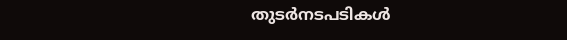തുടർനടപടികൾ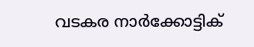വടകര നാർക്കോട്ടിക്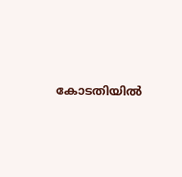കോടതിയിൽ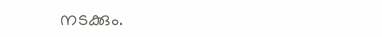നടക്കും.